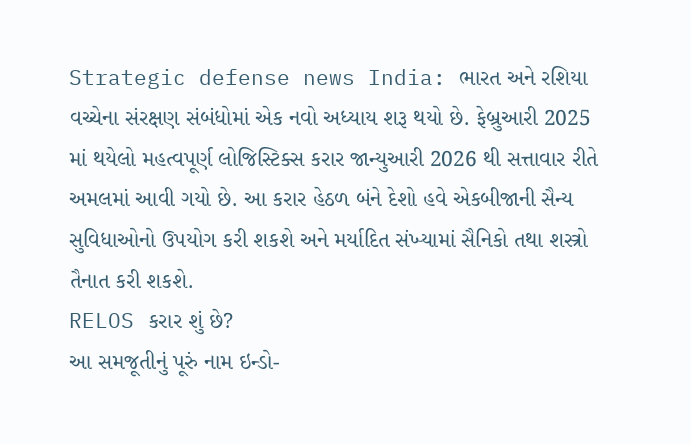Strategic defense news India: ભારત અને રશિયા વચ્ચેના સંરક્ષણ સંબંધોમાં એક નવો અધ્યાય શરૂ થયો છે. ફેબ્રુઆરી 2025 માં થયેલો મહત્વપૂર્ણ લોજિસ્ટિક્સ કરાર જાન્યુઆરી 2026 થી સત્તાવાર રીતે અમલમાં આવી ગયો છે. આ કરાર હેઠળ બંને દેશો હવે એકબીજાની સૈન્ય સુવિધાઓનો ઉપયોગ કરી શકશે અને મર્યાદિત સંખ્યામાં સૈનિકો તથા શસ્ત્રો તૈનાત કરી શકશે.
RELOS કરાર શું છે?
આ સમજૂતીનું પૂરું નામ ઇન્ડો-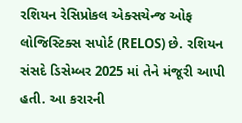રશિયન રેસિપ્રોકલ એક્સચેન્જ ઓફ લોજિસ્ટિક્સ સપોર્ટ (RELOS) છે. રશિયન સંસદે ડિસેમ્બર 2025 માં તેને મંજૂરી આપી હતી. આ કરારની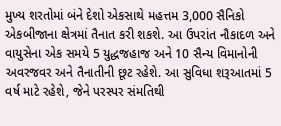મુખ્ય શરતોમાં બંને દેશો એકસાથે મહત્તમ 3,000 સૈનિકો એકબીજાના ક્ષેત્રમાં તૈનાત કરી શકશે. આ ઉપરાંત નૌકાદળ અને વાયુસેના એક સમયે 5 યુદ્ધજહાજ અને 10 સૈન્ય વિમાનોની અવરજવર અને તૈનાતીની છૂટ રહેશે. આ સુવિધા શરૂઆતમાં 5 વર્ષ માટે રહેશે, જેને પરસ્પર સંમતિથી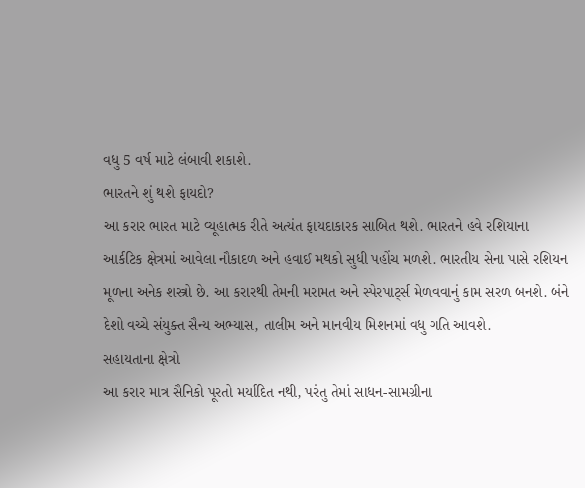વધુ 5 વર્ષ માટે લંબાવી શકાશે.
ભારતને શું થશે ફાયદો?
આ કરાર ભારત માટે વ્યૂહાત્મક રીતે અત્યંત ફાયદાકારક સાબિત થશે. ભારતને હવે રશિયાના આર્કટિક ક્ષેત્રમાં આવેલા નૌકાદળ અને હવાઈ મથકો સુધી પહોંચ મળશે. ભારતીય સેના પાસે રશિયન મૂળના અનેક શસ્ત્રો છે. આ કરારથી તેમની મરામત અને સ્પેરપાર્ટ્સ મેળવવાનું કામ સરળ બનશે. બંને દેશો વચ્ચે સંયુક્ત સૈન્ય અભ્યાસ, તાલીમ અને માનવીય મિશનમાં વધુ ગતિ આવશે.
સહાયતાના ક્ષેત્રો
આ કરાર માત્ર સૈનિકો પૂરતો મર્યાદિત નથી, પરંતુ તેમાં સાધન-સામગ્રીના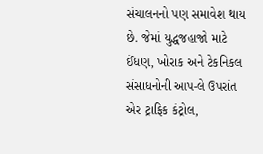સંચાલનનો પણ સમાવેશ થાય છે. જેમાં યુદ્ધજહાજો માટે ઈંધણ, ખોરાક અને ટેકનિકલ સંસાધનોની આપ-લે ઉપરાંત એર ટ્રાફિક કંટ્રોલ,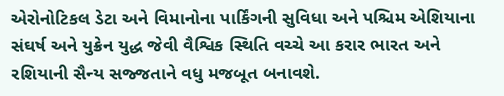એરોનોટિકલ ડેટા અને વિમાનોના પાર્કિંગની સુવિધા અને પશ્ચિમ એશિયાના સંઘર્ષ અને યુક્રેન યુદ્ધ જેવી વૈશ્વિક સ્થિતિ વચ્ચે આ કરાર ભારત અને રશિયાની સૈન્ય સજ્જતાને વધુ મજબૂત બનાવશે.